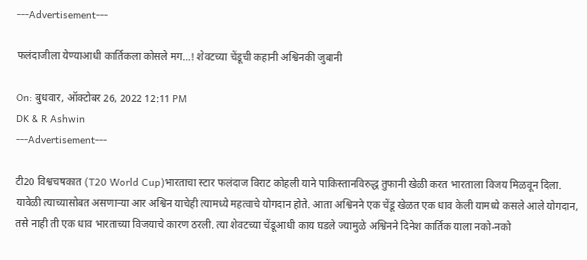---Advertisement---

फलंदाजीला येण्याआधी कार्तिकला कोसले मग…! शेवटच्या चेंडूची कहानी अश्विनकी जुबानी

On: बुधवार, ऑक्टोबर 26, 2022 12:11 PM
DK & R Ashwin
---Advertisement---

टी20 विश्वचषकात (T20 World Cup)भारताचा स्टार फलंदाज विराट कोहली याने पाकिस्तानविरुद्ध तुफानी खेळी करत भारताला विजय मिळवून दिला. यावेळी त्याच्यासोबत असणाऱ्या आर अश्विन याचेही त्यामध्ये महत्वाचे योगदान होते. आता अश्विनने एक चेंडू खेळत एक धाव केली यामध्ये कसले आले योगदान, तसे नाही ती एक धाव भारताच्या विजयाचे कारण ठरली. त्या शेवटच्या चेंडूआधी काय घडले ज्यामुळे अश्विनने दिनेश कार्तिक याला नको-नको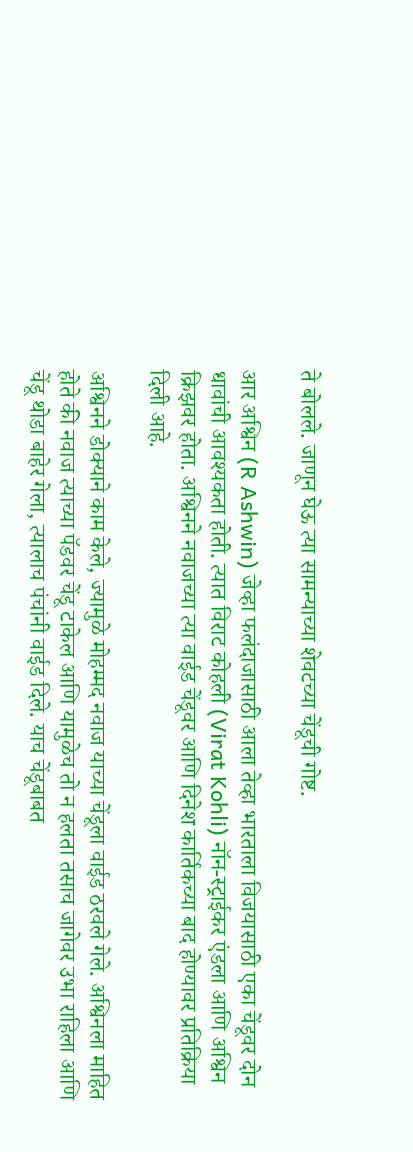ते बोलले. जाणून घेऊ त्या सामन्याच्या शेवटच्या चेंडूची गोष्ट.

आर अश्विन (R Ashwin) जेव्हा फलंदाजासाठी आला तेव्हा भारताला विजयासाठी एका चेंडूवर दोन धावांची आवश्यकता होती. त्यात विराट कोहली (Virat Kohli) नॉन-स्ट्राईकर एंडला आणि अश्विन क्रिझवर होता. अश्विनने नवाजच्या त्या वाईड चेंडूवर आणि दिनेश कार्तिकच्या बाद होण्यावर प्रतिक्रिया दिली आहे.

अश्विनने डोक्याने काम केले, ज्यामुळे मोहम्मद नवाज याच्या चेंडूला वाईड ठरवले गेले. अश्विनला माहित होते की नवाज त्याच्या पॅडवर चेंडू टाकेल आणि यामुळेच तो न हलता तसाच जागेवर उभा राहिला आणि चेंडू थोडा बाहेर गेला, त्यालाच पंचांनी वाईड दिले. याच चेंडूबाबत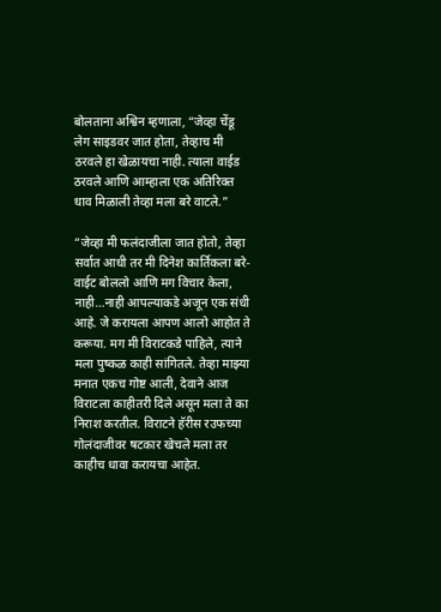बोलताना अश्विन म्हणाला, “जेव्हा चेंडू लेग साइडवर जात होता, तेव्हाच मी ठरवले हा खेळायचा नाही. त्याला वाईड ठरवले आणि आम्हाला एक अतिरिक्त धाव मिळाली तेव्हा मला बरे वाटले.”

“जेव्हा मी फलंदाजीला जात होतो, तेव्हा सर्वात आधी तर मी दिनेश कार्तिकला बरे-वाईट बोललो आणि मग विचार केला, नाही…नाही आपल्याकडे अजून एक संधी आहे. जे करायला आपण आलो आहोत ते करूया. मग मी विराटकडे पाहिले, त्याने मला पुष्कळ काही सांगितले. तेव्हा माझ्या मनात एकच गोष्ट आली, देवाने आज विराटला काहीतरी दिले असून मला ते का निराश करतील. विराटने हॅरीस रउफच्या गोलंदाजीवर षटकार खेचले मला तर काहीच धावा करायचा आहेत.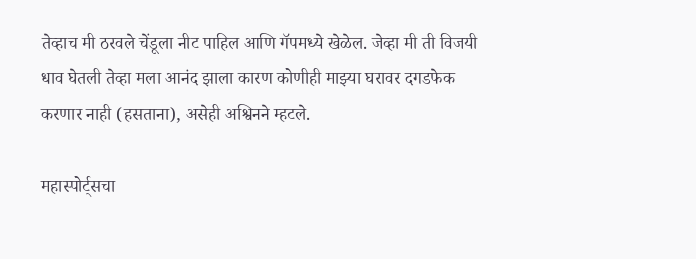तेव्हाच मी ठरवले चेंडूला नीट पाहिल आणि गॅपमध्ये खेळेल. जेव्हा मी ती विजयी धाव घेतली तेव्हा मला आनंद झाला कारण कोणीही माझ्या घरावर दगडफेक करणार नाही (हसताना), असेही अश्विनने म्हटले.

महास्पोर्ट्सचा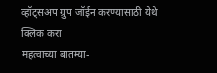व्हॉट्सअप ग्रुप जॉईन करण्यासाठी येथे क्लिक करा
महत्वाच्या बातम्या-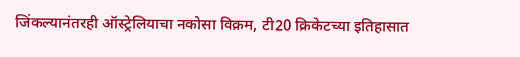जिंकल्यानंतरही ऑस्ट्रेलियाचा नकोसा विक्रम, टी20 क्रिकेटच्या इतिहासात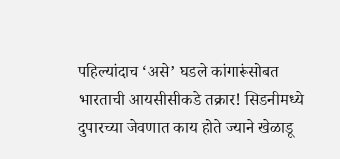पहिल्यांदाच ‘असे’ घडले कांगारूंसोबत
भारताची आयसीसीकडे तक्रार! सिडनीमध्ये दुपारच्या जेवणात काय होते ज्याने खेळाडू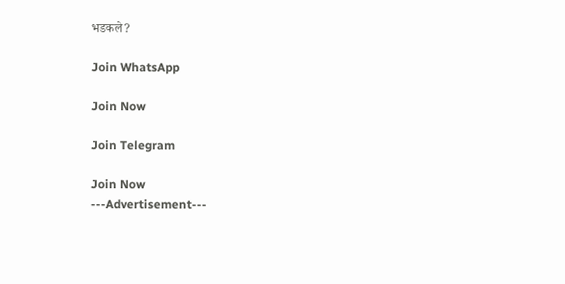भडकले?

Join WhatsApp

Join Now

Join Telegram

Join Now
---Advertisement---